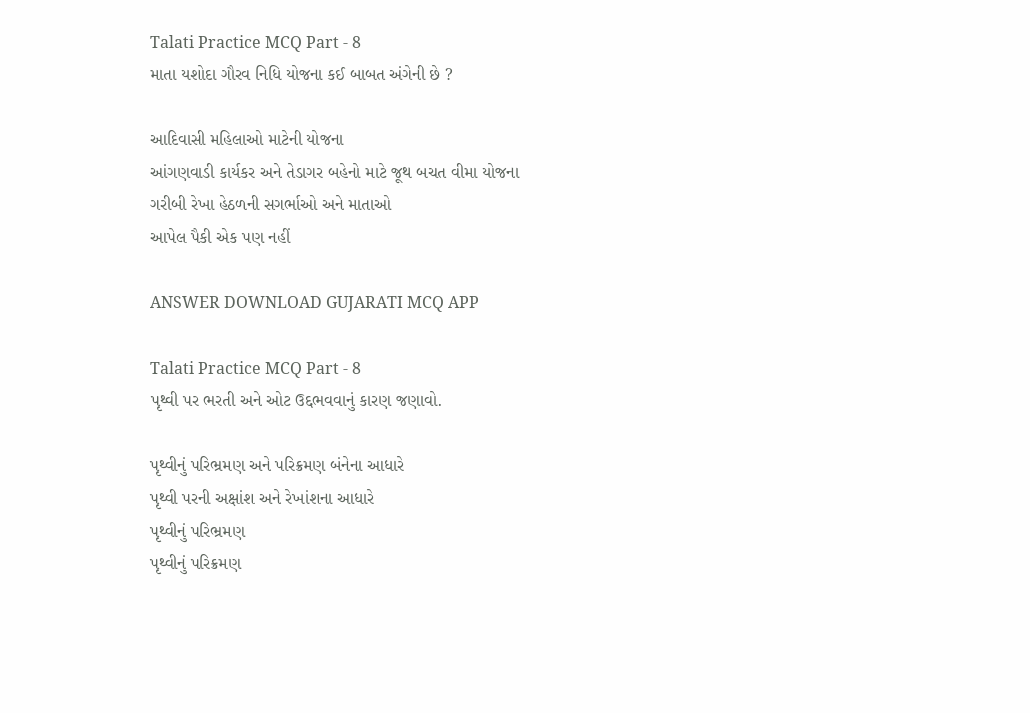Talati Practice MCQ Part - 8
માતા યશોદા ગૌરવ નિધિ યોજના કઈ બાબત અંગેની છે ?

આદિવાસી મહિલાઓ માટેની યોજના
આંગણવાડી કાર્યકર અને તેડાગર બહેનો માટે જૂથ બચત વીમા યોજના
ગરીબી રેખા હેઠળની સગર્ભાઓ અને માતાઓ
આપેલ પૈકી એક પણ નહીં

ANSWER DOWNLOAD GUJARATI MCQ APP

Talati Practice MCQ Part - 8
પૃથ્વી પર ભરતી અને ઓટ ઉદ્દભવવાનું કારણ જણાવો.

પૃથ્વીનું પરિભ્રમણ અને પરિક્રમણ બંનેના આધારે
પૃથ્વી પરની અક્ષાંશ અને રેખાંશના આધારે
પૃથ્વીનું પરિભ્રમણ
પૃથ્વીનું પરિક્રમણ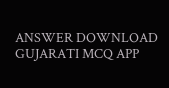ANSWER DOWNLOAD GUJARATI MCQ APP